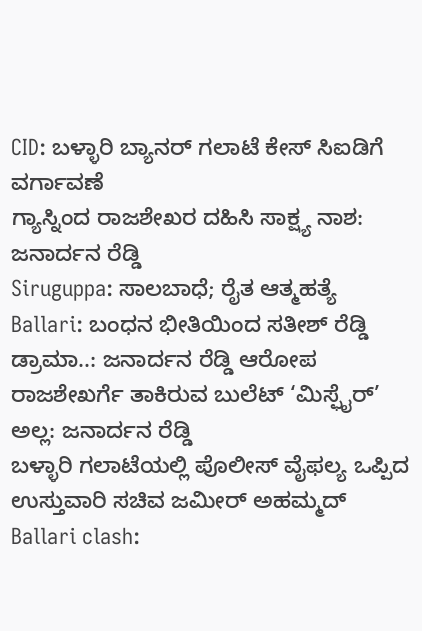CID: ಬಳ್ಳಾರಿ ಬ್ಯಾನರ್ ಗಲಾಟೆ ಕೇಸ್ ಸಿಐಡಿಗೆ ವರ್ಗಾವಣೆ
ಗ್ಯಾಸ್ನಿಂದ ರಾಜಶೇಖರ ದಹಿಸಿ ಸಾಕ್ಷ್ಯ ನಾಶ: ಜನಾರ್ದನ ರೆಡ್ಡಿ
Siruguppa: ಸಾಲಬಾಧೆ; ರೈತ ಆತ್ಮಹತ್ಯೆ
Ballari: ಬಂಧನ ಭೀತಿಯಿಂದ ಸತೀಶ್ ರೆಡ್ಡಿ ಡ್ರಾಮಾ..: ಜನಾರ್ದನ ರೆಡ್ಡಿ ಆರೋಪ
ರಾಜಶೇಖರ್ಗೆ ತಾಕಿರುವ ಬುಲೆಟ್ ‘ಮಿಸ್ಫೈರ್’ ಅಲ್ಲ: ಜನಾರ್ದನ ರೆಡ್ಡಿ
ಬಳ್ಳಾರಿ ಗಲಾಟೆಯಲ್ಲಿ ಪೊಲೀಸ್ ವೈಫಲ್ಯ ಒಪ್ಪಿದ ಉಸ್ತುವಾರಿ ಸಚಿವ ಜಮೀರ್ ಅಹಮ್ಮದ್
Ballari clash: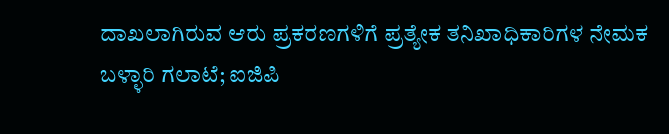ದಾಖಲಾಗಿರುವ ಆರು ಪ್ರಕರಣಗಳಿಗೆ ಪ್ರತ್ಯೇಕ ತನಿಖಾಧಿಕಾರಿಗಳ ನೇಮಕ
ಬಳ್ಳಾರಿ ಗಲಾಟೆ; ಐಜಿಪಿ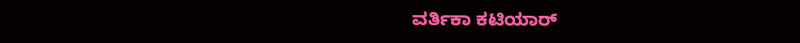ವರ್ತಿಕಾ ಕಟಿಯಾರ್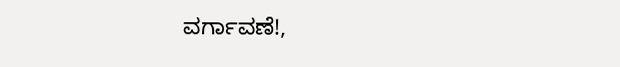ವರ್ಗಾವಣೆ!,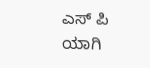ಎಸ್ ಪಿ ಯಾಗಿ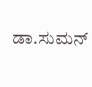ಡಾ.ಸುಮನ್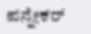ಪನ್ನೇಕರ್